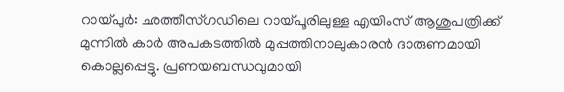റായ്പുർ: ഛത്തീസ്ഗഡിലെ റായ്പൂരിലുള്ള എയിംസ് ആശുപത്രിക്ക് മുന്നിൽ കാർ അപകടത്തിൽ മുപ്പത്തിനാലുകാരൻ ദാരുണമായി കൊല്ലപ്പെട്ടു. പ്രണയബന്ധവുമായി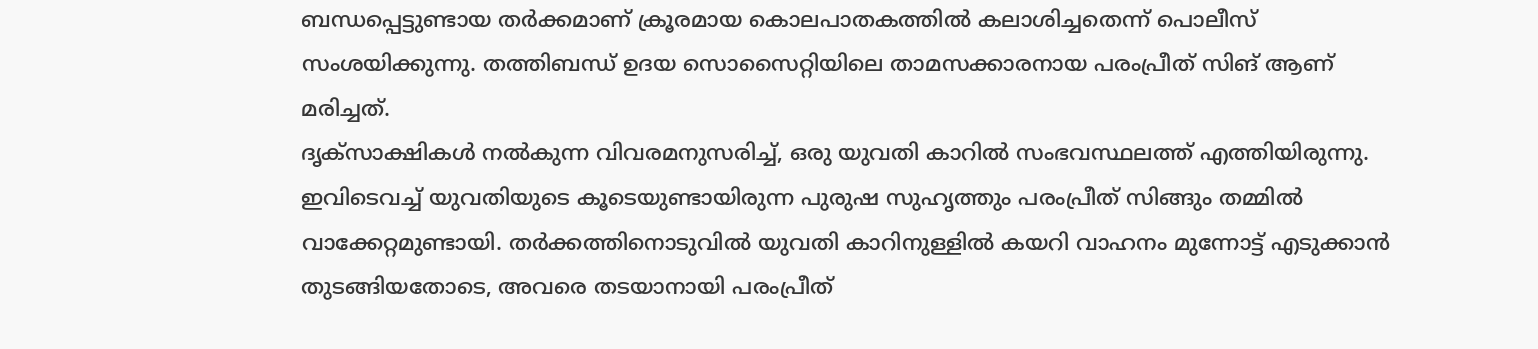ബന്ധപ്പെട്ടുണ്ടായ തർക്കമാണ് ക്രൂരമായ കൊലപാതകത്തിൽ കലാശിച്ചതെന്ന് പൊലീസ് സംശയിക്കുന്നു. തത്തിബന്ധ് ഉദയ സൊസൈറ്റിയിലെ താമസക്കാരനായ പരംപ്രീത് സിങ് ആണ് മരിച്ചത്.
ദൃക്സാക്ഷികൾ നൽകുന്ന വിവരമനുസരിച്ച്, ഒരു യുവതി കാറിൽ സംഭവസ്ഥലത്ത് എത്തിയിരുന്നു. ഇവിടെവച്ച് യുവതിയുടെ കൂടെയുണ്ടായിരുന്ന പുരുഷ സുഹൃത്തും പരംപ്രീത് സിങ്ങും തമ്മിൽ വാക്കേറ്റമുണ്ടായി. തർക്കത്തിനൊടുവിൽ യുവതി കാറിനുള്ളിൽ കയറി വാഹനം മുന്നോട്ട് എടുക്കാൻ തുടങ്ങിയതോടെ, അവരെ തടയാനായി പരംപ്രീത്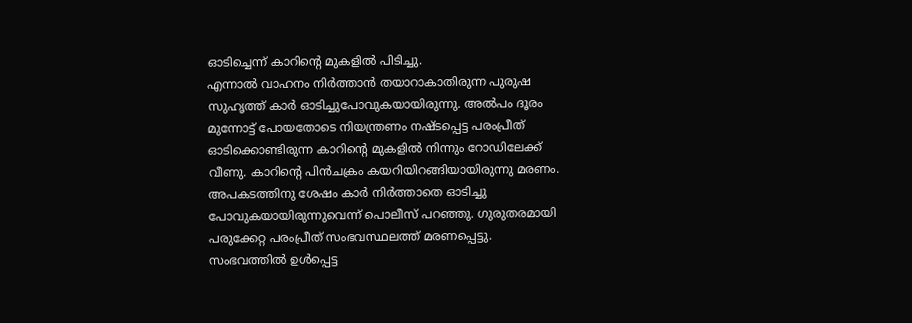ഓടിച്ചെന്ന് കാറിന്റെ മുകളിൽ പിടിച്ചു.
എന്നാൽ വാഹനം നിർത്താൻ തയാറാകാതിരുന്ന പുരുഷ സുഹൃത്ത് കാർ ഓടിച്ചുപോവുകയായിരുന്നു. അൽപം ദൂരം മുന്നോട്ട് പോയതോടെ നിയന്ത്രണം നഷ്ടപ്പെട്ട പരംപ്രീത് ഓടിക്കൊണ്ടിരുന്ന കാറിന്റെ മുകളിൽ നിന്നും റോഡിലേക്ക് വീണു. കാറിന്റെ പിൻചക്രം കയറിയിറങ്ങിയായിരുന്നു മരണം. അപകടത്തിനു ശേഷം കാർ നിർത്താതെ ഓടിച്ചു പോവുകയായിരുന്നുവെന്ന് പൊലീസ് പറഞ്ഞു. ഗുരുതരമായി പരുക്കേറ്റ പരംപ്രീത് സംഭവസ്ഥലത്ത് മരണപ്പെട്ടു.
സംഭവത്തിൽ ഉൾപ്പെട്ട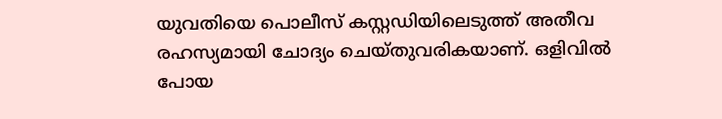യുവതിയെ പൊലീസ് കസ്റ്റഡിയിലെടുത്ത് അതീവ രഹസ്യമായി ചോദ്യം ചെയ്തുവരികയാണ്. ഒളിവിൽ പോയ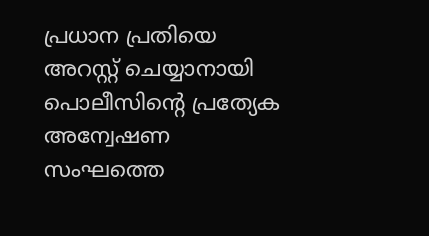പ്രധാന പ്രതിയെ അറസ്റ്റ് ചെയ്യാനായി പൊലീസിന്റെ പ്രത്യേക അന്വേഷണ സംഘത്തെ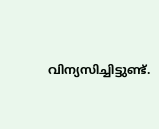വിന്യസിച്ചിട്ടുണ്ട്.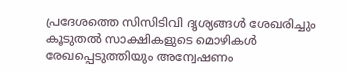പ്രദേശത്തെ സിസിടിവി ദൃശ്യങ്ങൾ ശേഖരിച്ചും കൂടുതൽ സാക്ഷികളുടെ മൊഴികൾ രേഖപ്പെടുത്തിയും അന്വേഷണം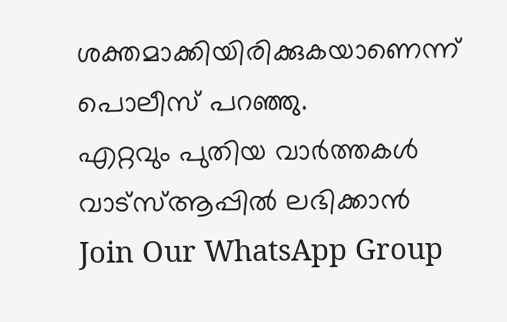ശക്തമാക്കിയിരിക്കുകയാണെന്ന് പൊലീസ് പറഞ്ഞു.
എറ്റവും പുതിയ വാർത്തകൾ വാട്സ്ആപ്പിൽ ലഭിക്കാൻ
Join Our WhatsApp Group